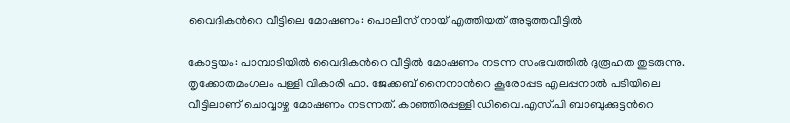വൈദികന്‍റെ വീട്ടിലെ മോഷണം: പൊലീസ് നായ് എത്തിയത് അടുത്തവീട്ടിൽ

കോട്ടയം: പാമ്പാടിയിൽ വൈദികന്‍റെ വീട്ടിൽ മോഷണം നടന്ന സംഭവത്തിൽ ദുരൂഹത തുടരുന്നു. തൃക്കോതമംഗലം പള്ളി വികാരി ഫാ. ജേക്കബ് നൈനാന്‍റെ കൂരോപ്പട എലപ്പനാൽ പടിയിലെ വീട്ടിലാണ് ചൊവ്വാഴ്ച മോഷണം നടന്നത്. കാഞ്ഞിരപ്പള്ളി ഡിവൈ.എസ്.പി ബാബുക്കുട്ടന്‍റെ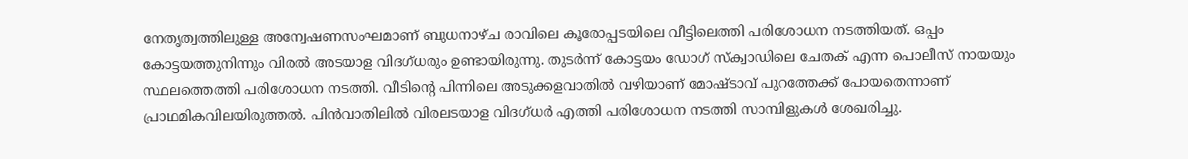നേതൃത്വത്തിലുള്ള അന്വേഷണസംഘമാണ് ബുധനാഴ്ച രാവിലെ കൂരോപ്പടയിലെ വീട്ടിലെത്തി പരിശോധന നടത്തിയത്. ഒപ്പം കോട്ടയത്തുനിന്നും വിരൽ അടയാള വിദഗ്ധരും ഉണ്ടായിരുന്നു. തുടർന്ന് കോട്ടയം ഡോഗ് സ്ക്വാഡിലെ ചേതക് എന്ന പൊലീസ് നായയും സ്ഥലത്തെത്തി പരിശോധന നടത്തി. വീടിന്‍റെ പിന്നിലെ അടുക്കളവാതിൽ വഴിയാണ് മോഷ്ടാവ് പുറത്തേക്ക് പോയതെന്നാണ് പ്രാഥമികവിലയിരുത്തൽ. പിൻവാതിലിൽ വിരലടയാള വിദഗ്ധർ എത്തി പരിശോധന നടത്തി സാമ്പിളുകൾ ശേഖരിച്ചു.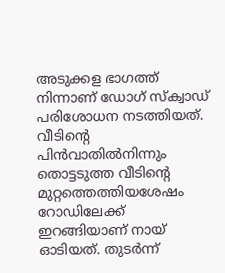അടുക്കള ഭാഗത്ത് നിന്നാണ് ഡോഗ് സ്ക്വാഡ് പരിശോധന നടത്തിയത്. വീടിന്‍റെ പിൻവാതിൽനിന്നും തൊട്ടടുത്ത വീടിന്‍റെ മുറ്റത്തെത്തിയശേഷം റോഡിലേക്ക് ഇറങ്ങിയാണ് നായ് ഓടിയത്. തുടർന്ന്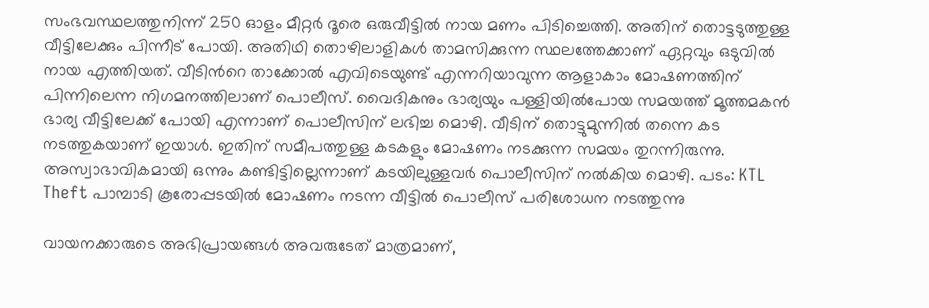സംഭവസ്ഥലത്തുനിന്ന് 250 ഓളം മീറ്റർ ദൂരെ ഒരുവീട്ടിൽ നായ മണം പിടിച്ചെത്തി. അതിന് തൊട്ടടുത്തുള്ള വീട്ടിലേക്കും പിന്നീട് പോയി. അതിഥി തൊഴിലാളികൾ താമസിക്കുന്ന സ്ഥലത്തേക്കാണ് ഏറ്റവും ഒടുവിൽ നായ എത്തിയത്. വീടിന്‍റെ താക്കോൽ എവിടെയുണ്ട് എന്നറിയാവുന്ന ആളാകാം മോഷണത്തിന് പിന്നിലെന്ന നിഗമനത്തിലാണ് പൊലീസ്. വൈദികനും ഭാര്യയും പള്ളിയിൽപോയ സമയത്ത് മൂത്തമകൻ ഭാര്യ വീട്ടിലേക്ക് പോയി എന്നാണ് പൊലീസിന് ലഭിച്ച മൊഴി. വീടിന് തൊട്ടുമുന്നിൽ തന്നെ കട നടത്തുകയാണ് ഇയാൾ. ഇതിന് സമീപത്തുള്ള കടകളും മോഷണം നടക്കുന്ന സമയം തുറന്നിരുന്നു. അസ്വാഭാവികമായി ഒന്നും കണ്ടിട്ടില്ലെന്നാണ് കടയിലുള്ളവർ പൊലീസിന് നൽകിയ മൊഴി. പടം: KTL Theft പാമ്പാടി കൂരോപ്പടയിൽ മോഷണം നടന്ന വീട്ടിൽ പൊലീസ് പരിശോധന നടത്തുന്നു

വായനക്കാരുടെ അഭിപ്രായങ്ങള്‍ അവരുടേത് മാത്രമാണ്,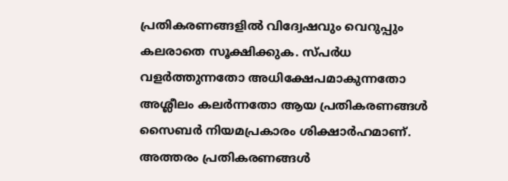പ്രതികരണങ്ങളിൽ വിദ്വേഷവും വെറുപ്പും കലരാതെ സൂക്ഷിക്കുക. സ്പർധ വളർത്തുന്നതോ അധിക്ഷേപമാകുന്നതോ അശ്ലീലം കലർന്നതോ ആയ പ്രതികരണങ്ങൾ സൈബർ നിയമപ്രകാരം ശിക്ഷാർഹമാണ്. അത്തരം പ്രതികരണങ്ങൾ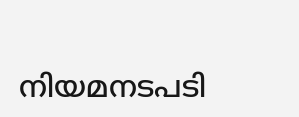നിയമനടപടി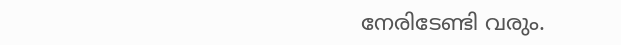നേരിടേണ്ടി വരും.